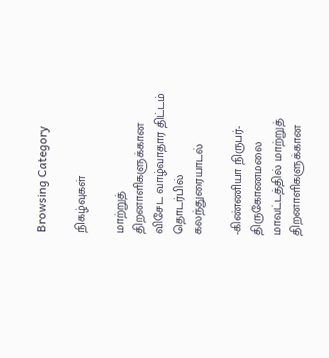Browsing Category

நிகழ்வுகள்

மாற்றுத் திறனாளிகளுக்கான விசேட வாழ்வாதார திட்டம் தொடர்பில் கலந்துரையாடல்

-கிண்ணியா நிருபர்- திருகோணமலை மாவட்டத்தில் மாற்றுத் திறனாளிகளுக்கான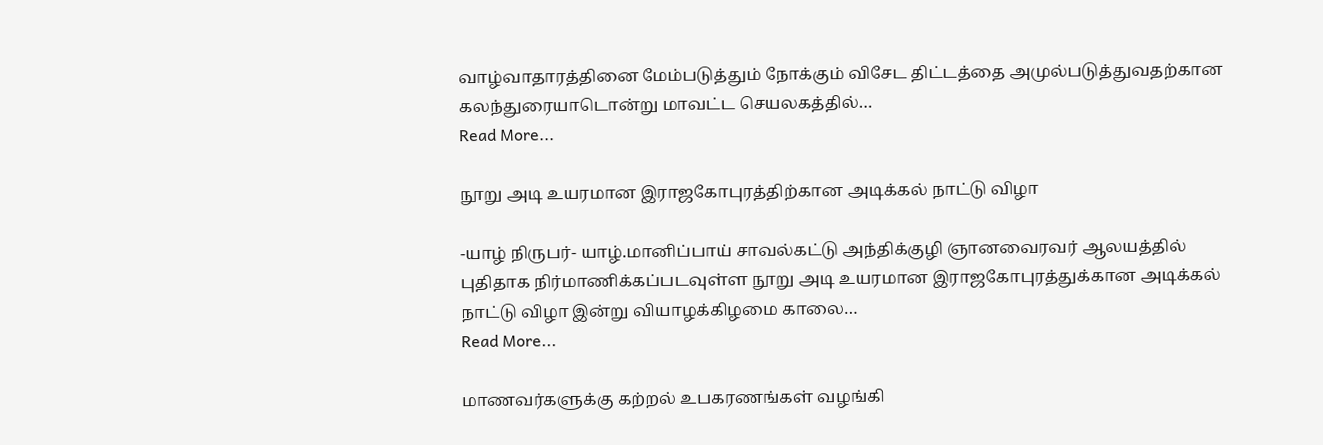வாழ்வாதாரத்தினை மேம்படுத்தும் நோக்கும் விசேட திட்டத்தை அமுல்படுத்துவதற்கான கலந்துரையாடொன்று மாவட்ட செயலகத்தில்…
Read More...

நூறு அடி உயரமான இராஜகோபுரத்திற்கான அடிக்கல் நாட்டு விழா

-யாழ் நிருபர்- யாழ்.மானிப்பாய் சாவல்கட்டு அந்திக்குழி ஞானவைரவர் ஆலயத்தில் புதிதாக நிர்மாணிக்கப்படவுள்ள நூறு அடி உயரமான இராஜகோபுரத்துக்கான அடிக்கல் நாட்டு விழா இன்று வியாழக்கிழமை காலை…
Read More...

மாணவர்களுக்கு கற்றல் உபகரணங்கள் வழங்கி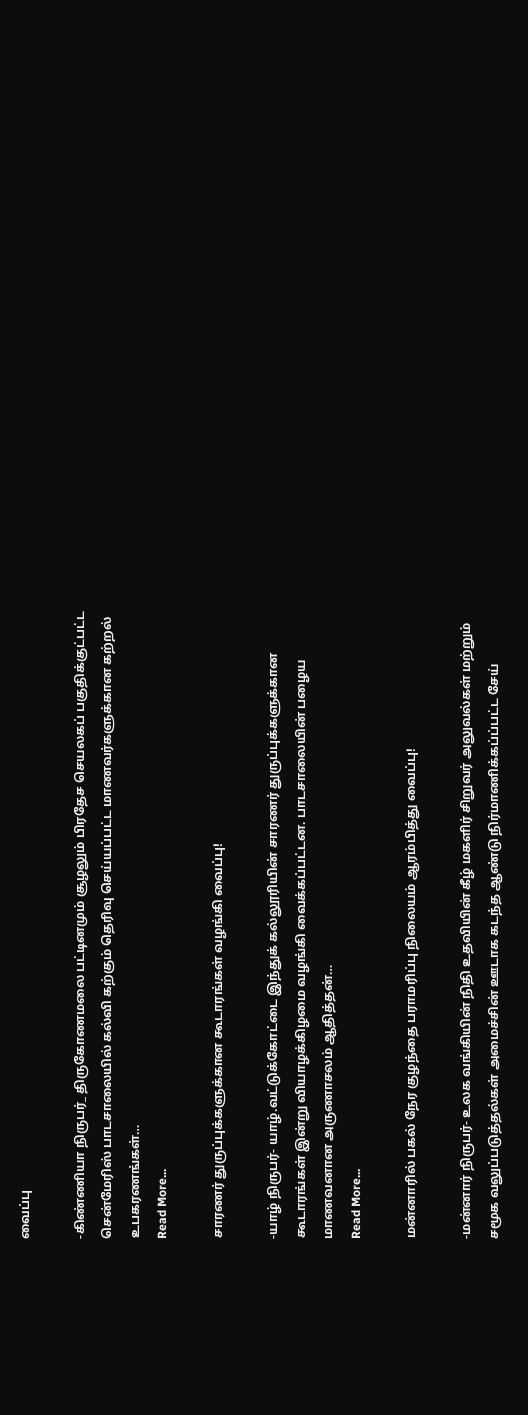வைப்பு

-கிண்ணியா நிருபர்_ திருகோணமலை பட்டினமும் சூழலும் பிரதேச செயலகப் பகுதிக்குட்பட்ட சென்மேரிஸ் பாடசாலையில் கல்வி கற்கும் தெரிவு செய்யப்பட்ட மாணவர்களுக்கான கற்றல் உபகரணங்கள்…
Read More...

சாரணர் துருப்புக்களுக்கான கூடாரங்கள் வழங்கி வைப்பு!

-யாழ் நிருபர்- யாழ்.வட்டுக்கோட்டை இந்துக் கல்லூரியின் சாரணர் துருப்புக்களுக்கான கூடாரங்கள் இன்று வியாழக்கிழமை வழங்கி வைக்கப்பட்டன. பாடசாலையின் பழைய மாணவனான அருணாசலம் ஆதித்தன்…
Read More...

மன்னாரில் பகல் நேர குழந்தை பராமரிப்பு நிலையம் ஆரம்பித்து வைப்பு!

-மன்னார் நிருபர்- உலக வங்கியின் நிதி உதவியின் கீழ் மகளிர் சிறுவர் அலுவல்கள் மற்றும் சமூக வலுப்படுத்தல்கள் அமைச்சின் ஊடாக கடந்த ஆண்டு நிர்மாணிக்கப்ப்பட்ட சேய்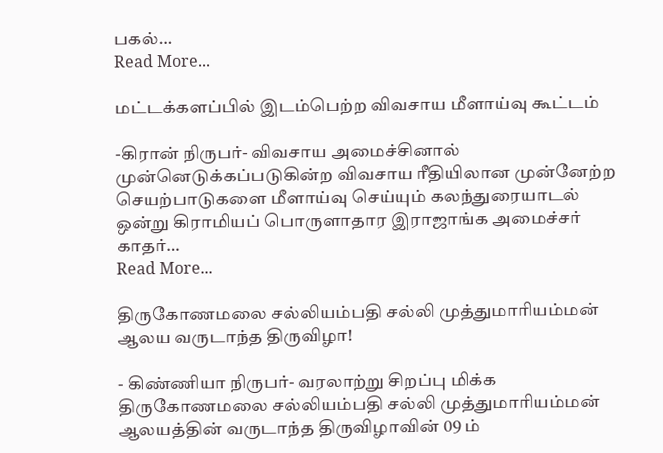பகல்…
Read More...

மட்டக்களப்பில் இடம்பெற்ற விவசாய மீளாய்வு கூட்டம்

-கிரான் நிருபர்- விவசாய அமைச்சினால் முன்னெடுக்கப்படுகின்ற விவசாய ரீதியிலான முன்னேற்ற செயற்பாடுகளை மீளாய்வு செய்யும் கலந்துரையாடல் ஒன்று கிராமியப் பொருளாதார இராஜாங்க அமைச்சர்  காதர்…
Read More...

திருகோணமலை சல்லியம்பதி சல்லி முத்துமாரியம்மன் ஆலய வருடாந்த திருவிழா!

- கிண்ணியா நிருபர்- வரலாற்று சிறப்பு மிக்க திருகோணமலை சல்லியம்பதி சல்லி முத்துமாரியம்மன் ஆலயத்தின் வருடாந்த திருவிழாவின் 09 ம்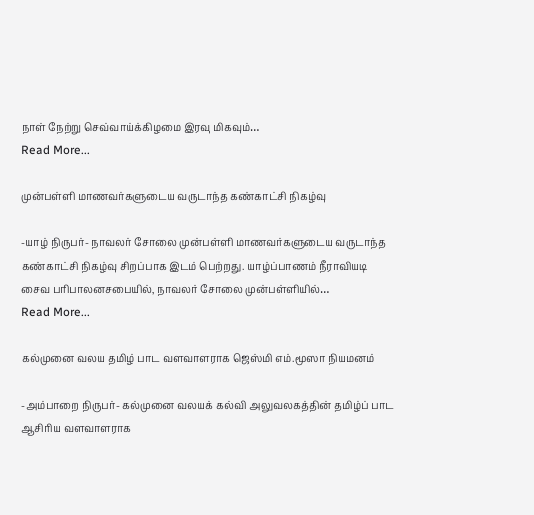நாள் நேற்று செவ்வாய்க்கிழமை இரவு மிகவும்…
Read More...

முன்பள்ளி மாணவர்களுடைய வருடாந்த கண்காட்சி நிகழ்வு

-யாழ் நிருபர்- நாவலர் சோலை முன்பள்ளி மாணவர்களுடைய வருடாந்த கண்காட்சி நிகழ்வு சிறப்பாக இடம் பெற்றது. யாழ்ப்பாணம் நீராவியடி சைவ பரிபாலனசபையில், நாவலர் சோலை முன்பள்ளியில்…
Read More...

கல்முனை வலய தமிழ் பாட வளவாளராக ஜெஸ்மி எம்.மூஸா நியமனம்

-அம்பாறை நிருபர்- கல்முனை வலயக் கல்வி அலுவலகத்தின் தமிழ்ப் பாட ஆசிரிய வளவாளராக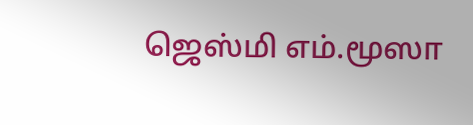ஜெஸ்மி எம்.மூஸா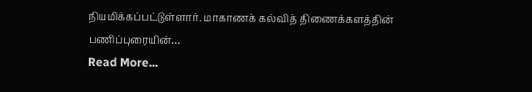நியமிக்கப்பட்டுள்ளார். மாகாணக் கல்வித் திணைக்களத்தின் பணிப்புரையின்…
Read More...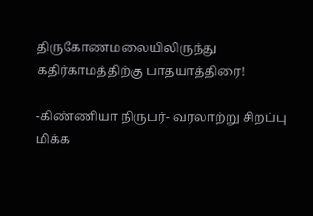திருகோணமலையிலிருந்து கதிர்காமத்திற்கு பாதயாத்திரை!

-கிண்ணியா நிருபர்- வரலாற்று சிறப்பு மிக்க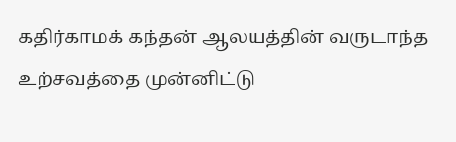கதிர்காமக் கந்தன் ஆலயத்தின் வருடாந்த உற்சவத்தை முன்னிட்டு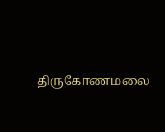திருகோணமலை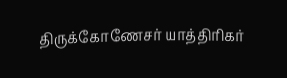திருக்கோணேசர் யாத்திரிகர்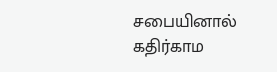சபையினால் கதிர்காம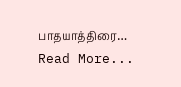பாதயாத்திரை…
Read More...